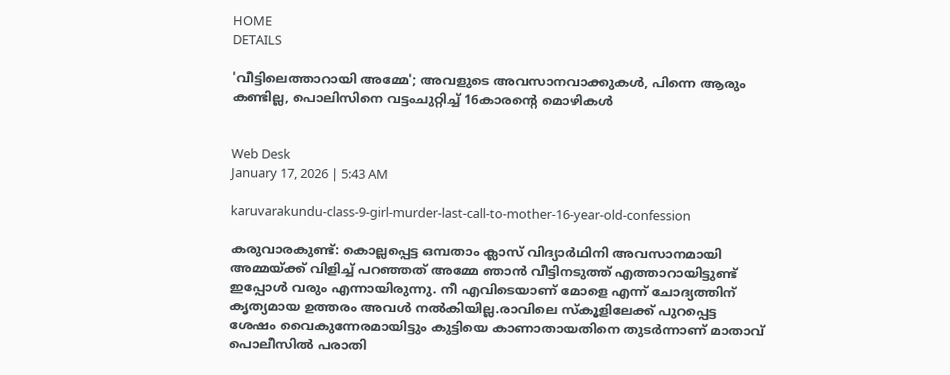HOME
DETAILS

'വീട്ടിലെത്താറായി അമ്മേ'; അവളുടെ അവസാനവാക്കുകള്‍, പിന്നെ ആരും കണ്ടില്ല, പൊലിസിനെ വട്ടംചുറ്റിച്ച് 16കാരന്റെ മൊഴികള്‍


Web Desk
January 17, 2026 | 5:43 AM

karuvarakundu-class-9-girl-murder-last-call-to-mother-16-year-old-confession

കരുവാരകുണ്ട്: കൊല്ലപ്പെട്ട ഒമ്പതാം ക്ലാസ് വിദ്യാര്‍ഥിനി അവസാനമായി അമ്മയ്ക്ക് വിളിച്ച് പറഞ്ഞത് അമ്മേ ഞാന്‍ വീട്ടിനടുത്ത് എത്താറായിട്ടുണ്ട് ഇപ്പോള്‍ വരും എന്നായിരുന്നു. നീ എവിടെയാണ് മോളെ എന്ന് ചോദ്യത്തിന് കൃത്യമായ ഉത്തരം അവള്‍ നല്‍കിയില്ല.രാവിലെ സ്‌കൂളിലേക്ക് പുറപ്പെട്ട ശേഷം വൈകുന്നേരമായിട്ടും കുട്ടിയെ കാണാതായതിനെ തുടര്‍ന്നാണ് മാതാവ് പൊലീസില്‍ പരാതി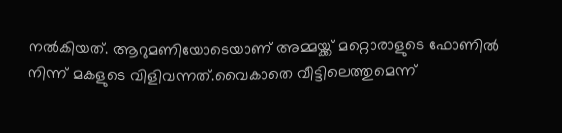നല്‍കിയത്. ആറുമണിയോടെയാണ് അമ്മയ്ക്ക് മറ്റൊരാളുടെ ഫോണില്‍ നിന്ന് മകളുടെ വിളിവന്നത്.വൈകാതെ വീട്ടിലെത്തുമെന്ന്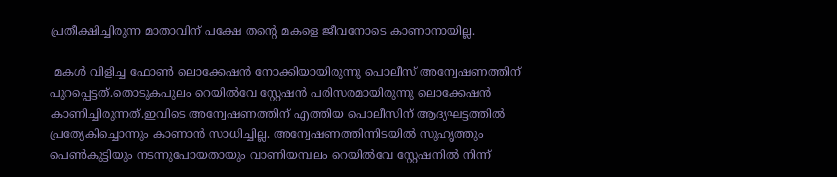പ്രതീക്ഷിച്ചിരുന്ന മാതാവിന് പക്ഷേ തന്റെ മകളെ ജീവനോടെ കാണാനായില്ല.

 മകള്‍ വിളിച്ച ഫോണ്‍ ലൊക്കേഷന്‍ നോക്കിയായിരുന്നു പൊലീസ് അന്വേഷണത്തിന് പുറപ്പെട്ടത്.തൊടുകപുലം റെയില്‍വേ സ്റ്റേഷന്‍ പരിസരമായിരുന്നു ലൊക്കേഷന്‍ കാണിച്ചിരുന്നത്.ഇവിടെ അന്വേഷണത്തിന് എത്തിയ പൊലീസിന് ആദ്യഘട്ടത്തില്‍ പ്രത്യേകിച്ചൊന്നും കാണാന്‍ സാധിച്ചില്ല. അന്വേഷണത്തിന്നിടയില്‍ സുഹൃത്തും പെണ്‍കുട്ടിയും നടന്നുപോയതായും വാണിയമ്പലം റെയില്‍വേ സ്റ്റേഷനില്‍ നിന്ന്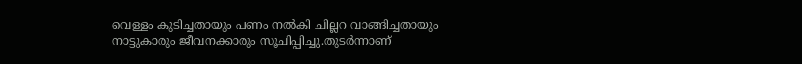വെള്ളം കുടിച്ചതായും പണം നല്‍കി ചില്ലറ വാങ്ങിച്ചതായും നാട്ടുകാരും ജീവനക്കാരും സൂചിപ്പിച്ചു.തുടര്‍ന്നാണ്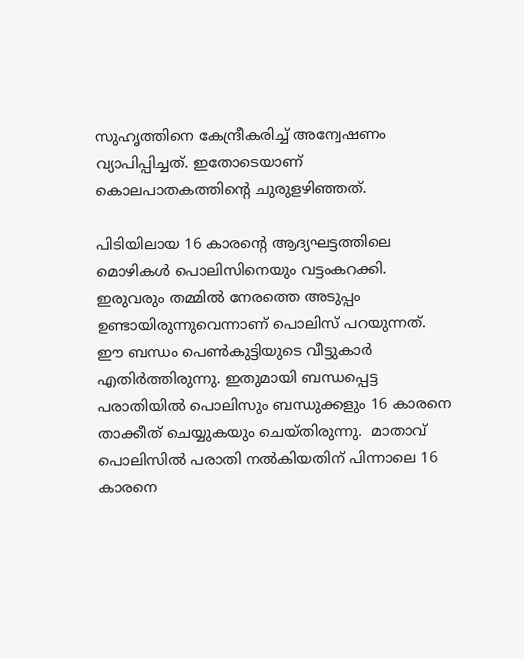സുഹൃത്തിനെ കേന്ദ്രീകരിച്ച് അന്വേഷണം വ്യാപിപ്പിച്ചത്. ഇതോടെയാണ് കൊലപാതകത്തിന്റെ ചുരുളഴിഞ്ഞത്.

പിടിയിലായ 16 കാരന്റെ ആദ്യഘട്ടത്തിലെ മൊഴികള്‍ പൊലിസിനെയും വട്ടംകറക്കി. ഇരുവരും തമ്മില്‍ നേരത്തെ അടുപ്പം ഉണ്ടായിരുന്നുവെന്നാണ് പൊലിസ് പറയുന്നത്. ഈ ബന്ധം പെണ്‍കുട്ടിയുടെ വീട്ടുകാര്‍ എതിര്‍ത്തിരുന്നു. ഇതുമായി ബന്ധപ്പെട്ട പരാതിയില്‍ പൊലിസും ബന്ധുക്കളും 16 കാരനെ താക്കീത് ചെയ്യുകയും ചെയ്തിരുന്നു.  മാതാവ് പൊലിസില്‍ പരാതി നല്‍കിയതിന് പിന്നാലെ 16 കാരനെ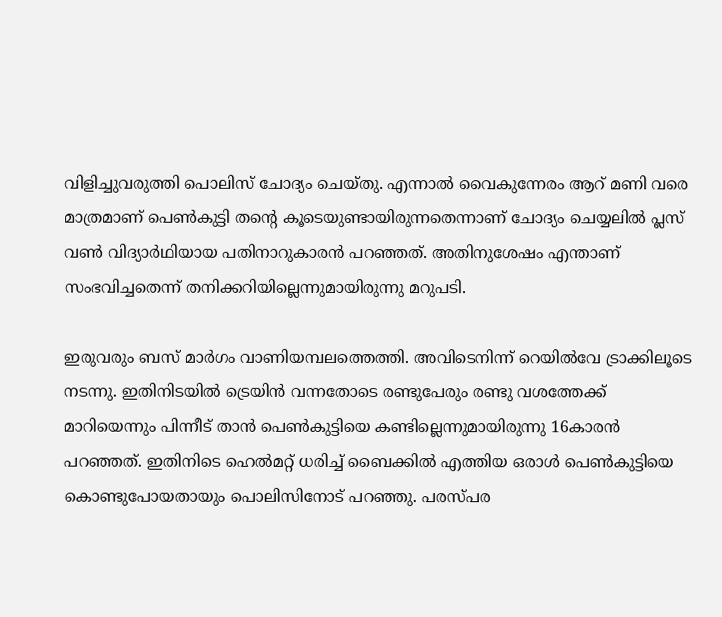വിളിച്ചുവരുത്തി പൊലിസ് ചോദ്യം ചെയ്തു. എന്നാല്‍ വൈകുന്നേരം ആറ് മണി വരെ മാത്രമാണ് പെണ്‍കുട്ടി തന്റെ കൂടെയുണ്ടായിരുന്നതെന്നാണ് ചോദ്യം ചെയ്യലില്‍ പ്ലസ് വണ്‍ വിദ്യാര്‍ഥിയായ പതിനാറുകാരന്‍ പറഞ്ഞത്. അതിനുശേഷം എന്താണ് സംഭവിച്ചതെന്ന് തനിക്കറിയില്ലെന്നുമായിരുന്നു മറുപടി.

ഇരുവരും ബസ് മാര്‍ഗം വാണിയമ്പലത്തെത്തി. അവിടെനിന്ന് റെയില്‍വേ ട്രാക്കിലൂടെ നടന്നു. ഇതിനിടയില്‍ ട്രെയിന്‍ വന്നതോടെ രണ്ടുപേരും രണ്ടു വശത്തേക്ക് മാറിയെന്നും പിന്നീട് താന്‍ പെണ്‍കുട്ടിയെ കണ്ടില്ലെന്നുമായിരുന്നു 16കാരന്‍ പറഞ്ഞത്. ഇതിനിടെ ഹെല്‍മറ്റ് ധരിച്ച് ബൈക്കില്‍ എത്തിയ ഒരാള്‍ പെണ്‍കുട്ടിയെ കൊണ്ടുപോയതായും പൊലിസിനോട് പറഞ്ഞു. പരസ്പര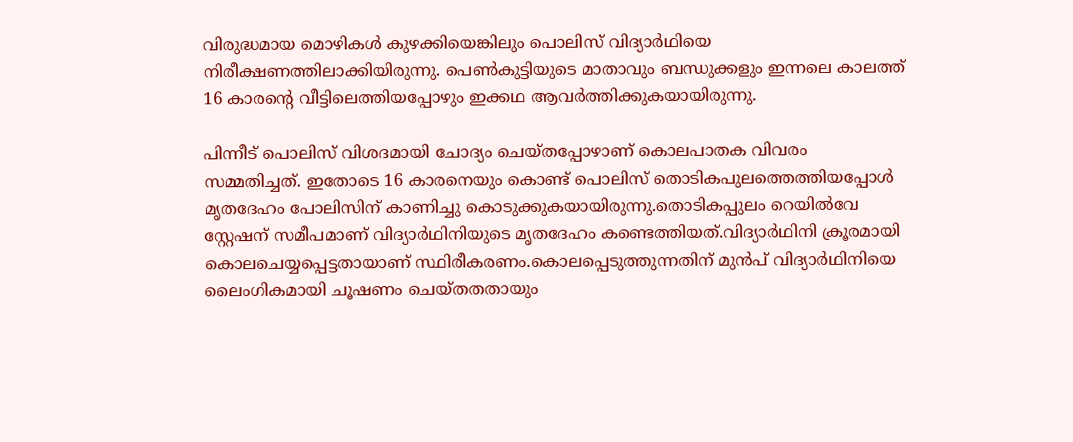വിരുദ്ധമായ മൊഴികള്‍ കുഴക്കിയെങ്കിലും പൊലിസ് വിദ്യാര്‍ഥിയെ നിരീക്ഷണത്തിലാക്കിയിരുന്നു. പെണ്‍കുട്ടിയുടെ മാതാവും ബന്ധുക്കളും ഇന്നലെ കാലത്ത് 16 കാരന്റെ വീട്ടിലെത്തിയപ്പോഴും ഇക്കഥ ആവര്‍ത്തിക്കുകയായിരുന്നു.

പിന്നീട് പൊലിസ് വിശദമായി ചോദ്യം ചെയ്തപ്പോഴാണ് കൊലപാതക വിവരം സമ്മതിച്ചത്. ഇതോടെ 16 കാരനെയും കൊണ്ട് പൊലിസ് തൊടികപുലത്തെത്തിയപ്പോള്‍ മൃതദേഹം പോലിസിന് കാണിച്ചു കൊടുക്കുകയായിരുന്നു.തൊടികപ്പുലം റെയില്‍വേ സ്റ്റേഷന് സമീപമാണ് വിദ്യാര്‍ഥിനിയുടെ മൃതദേഹം കണ്ടെത്തിയത്.വിദ്യാര്‍ഥിനി ക്രൂരമായി കൊലചെയ്യപ്പെട്ടതായാണ് സ്ഥിരീകരണം.കൊലപ്പെടുത്തുന്നതിന് മുന്‍പ് വിദ്യാര്‍ഥിനിയെ ലൈംഗികമായി ചൂഷണം ചെയ്തതതായും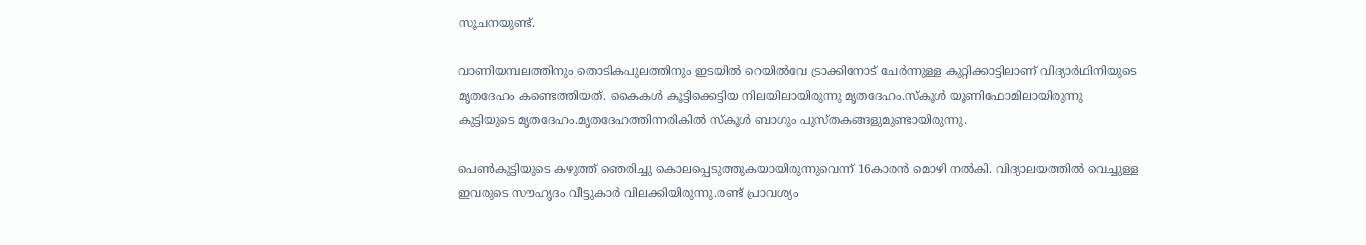സൂചനയുണ്ട്.

വാണിയമ്പലത്തിനും തൊടികപുലത്തിനും ഇടയില്‍ റെയില്‍വേ ട്രാക്കിനോട് ചേര്‍ന്നുള്ള കുറ്റിക്കാട്ടിലാണ് വിദ്യാര്‍ഥിനിയുടെ മൃതദേഹം കണ്ടെത്തിയത്. കൈകള്‍ കൂട്ടിക്കെട്ടിയ നിലയിലായിരുന്നു മൃതദേഹം.സ്‌കൂള്‍ യൂണിഫോമിലായിരുന്നു കുട്ടിയുടെ മൃതദേഹം.മൃതദേഹത്തിന്നരികില്‍ സ്‌കൂള്‍ ബാഗും പുസ്തകങ്ങളുമുണ്ടായിരുന്നു.

പെണ്‍കുട്ടിയുടെ കഴുത്ത് ഞെരിച്ചു കൊലപ്പെടുത്തുകയായിരുന്നുവെന്ന് 16കാരന്‍ മൊഴി നല്‍കി. വിദ്യാലയത്തില്‍ വെച്ചുള്ള ഇവരുടെ സൗഹൃദം വീട്ടുകാര്‍ വിലക്കിയിരുന്നു.രണ്ട് പ്രാവശ്യം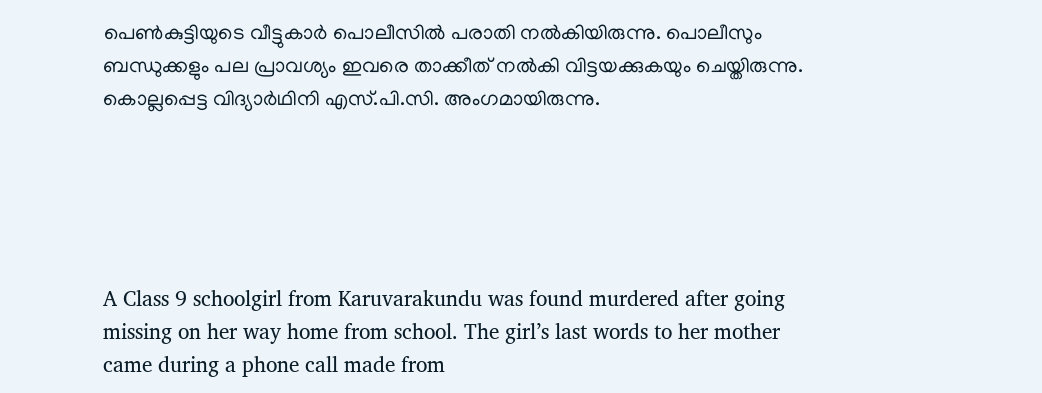പെണ്‍കുട്ടിയുടെ വീട്ടുകാര്‍ പൊലീസില്‍ പരാതി നല്‍കിയിരുന്നു. പൊലീസും ബന്ധുക്കളും പല പ്രാവശ്യം ഇവരെ താക്കീത് നല്‍കി വിട്ടയക്കുകയും ചെയ്തിരുന്നു. കൊല്ലപ്പെട്ട വിദ്യാര്‍ഥിനി എസ്.പി.സി. അംഗമായിരുന്നു.





A Class 9 schoolgirl from Karuvarakundu was found murdered after going missing on her way home from school. The girl’s last words to her mother came during a phone call made from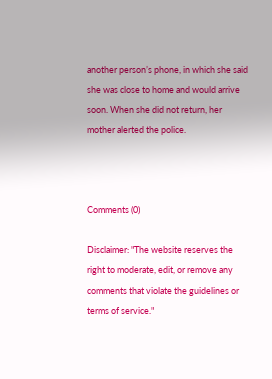another person’s phone, in which she said she was close to home and would arrive soon. When she did not return, her mother alerted the police.



Comments (0)

Disclaimer: "The website reserves the right to moderate, edit, or remove any comments that violate the guidelines or terms of service."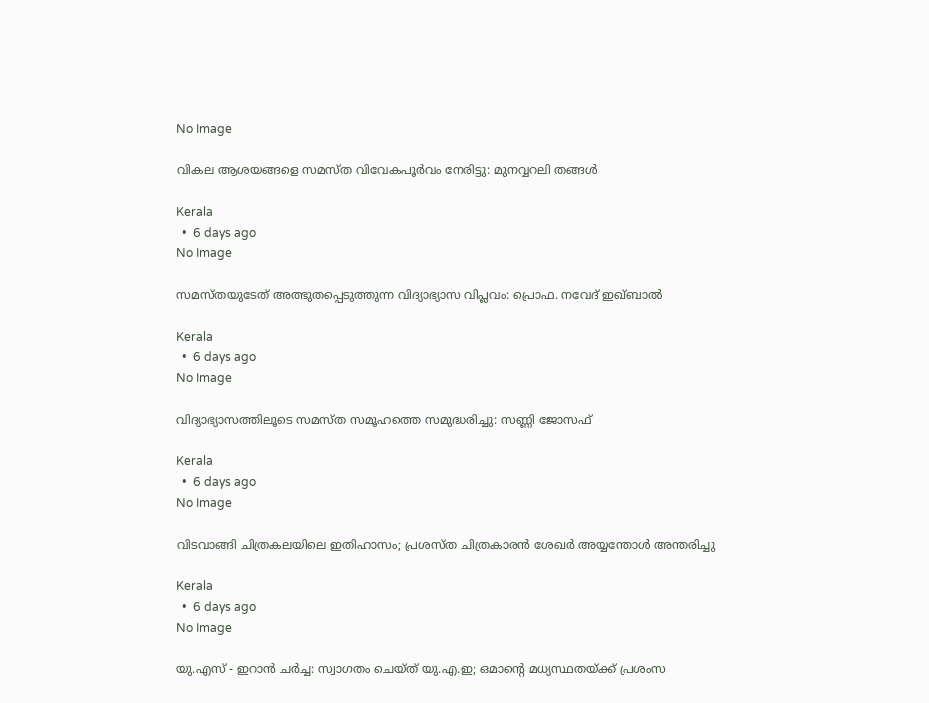No Image

വികല ആശയങ്ങളെ സമസ്ത വിവേകപൂര്‍വം നേരിട്ടു: മുനവ്വറലി തങ്ങള്‍

Kerala
  •  6 days ago
No Image

സമസ്തയുടേത് അത്ഭുതപ്പെടുത്തുന്ന വിദ്യാഭ്യാസ വിപ്ലവം: പ്രൊഫ. നവേദ് ഇഖ്ബാല്‍

Kerala
  •  6 days ago
No Image

വിദ്യാഭ്യാസത്തിലൂടെ സമസ്ത സമൂഹത്തെ സമുദ്ധരിച്ചു: സണ്ണി ജോസഫ്

Kerala
  •  6 days ago
No Image

വിടവാങ്ങി ചിത്രകലയിലെ ഇതിഹാസം; പ്രശസ്ത ചിത്രകാരന്‍ ശേഖര്‍ അയ്യന്തോള്‍ അന്തരിച്ചു

Kerala
  •  6 days ago
No Image

യു.എസ് - ഇറാന്‍ ചര്‍ച്ച: സ്വാഗതം ചെയ്ത് യു.എ.ഇ; ഒമാന്റെ മധ്യസ്ഥതയ്ക്ക് പ്രശംസ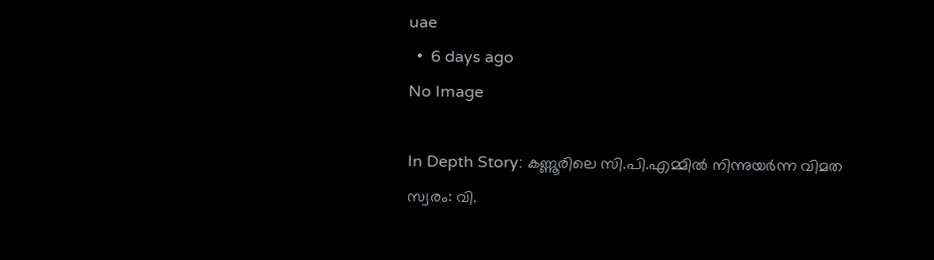uae
  •  6 days ago
No Image

In Depth Story: കണ്ണൂരിലെ സി.പി.എമ്മില്‍ നിന്നുയര്‍ന്ന വിമത സ്വരം: വി.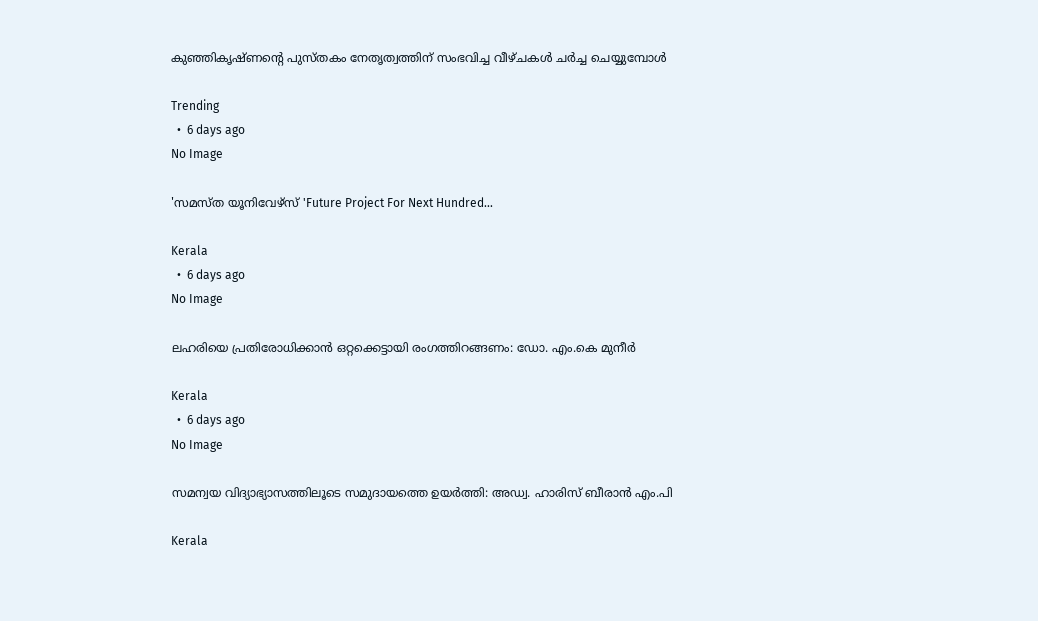കുഞ്ഞികൃഷ്ണന്റെ പുസ്തകം നേതൃത്വത്തിന് സംഭവിച്ച വീഴ്ചകള്‍ ചര്‍ച്ച ചെയ്യുമ്പോള്‍

Trending
  •  6 days ago
No Image

'സമസ്ത യൂനിവേഴ്സ് 'Future Project For Next Hundred...

Kerala
  •  6 days ago
No Image

ലഹരിയെ പ്രതിരോധിക്കാൻ ഒറ്റക്കെട്ടായി രംഗത്തിറങ്ങണം: ഡോ. എം.കെ മുനീർ

Kerala
  •  6 days ago
No Image

സമന്വയ വിദ്യാഭ്യാസത്തിലൂടെ സമുദായത്തെ ഉയർത്തി: അഡ്വ. ഹാരിസ് ബീരാൻ എം.പി

Kerala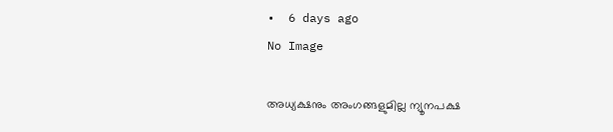•  6 days ago
No Image

അധ്യക്ഷനും അംഗങ്ങളുമില്ല ന്യൂനപക്ഷ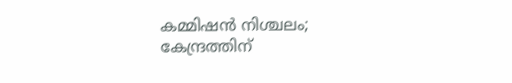കമ്മിഷൻ നിശ്ചലം; കേന്ദ്രത്തിന്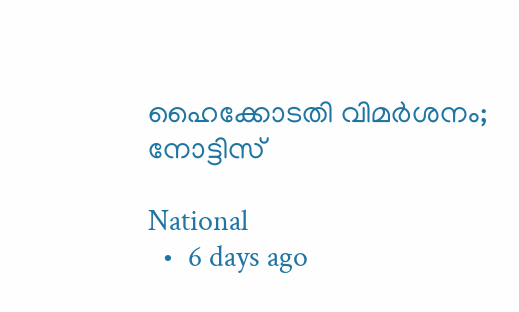ഹൈക്കോടതി വിമർശനം; നോട്ടിസ്

National
  •  6 days ago